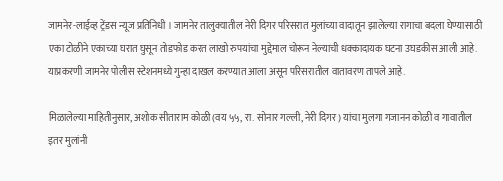जामनेर-लाईव्ह ट्रेंडस न्यूज प्रतिनिधी । जामनेर तालुक्यातील नेरी दिगर परिसरात मुलांच्या वादातून झालेल्या रागाचा बदला घेण्यासाठी एका टोळीने एकाच्या घरात घुसून तोडफोड करत लाखो रुपयांचा मुद्देमाल चोरून नेल्याची धक्कादायक घटना उघडकीस आली आहे. याप्रकरणी जामनेर पोलीस स्टेशनमध्ये गुन्हा दाखल करण्यात आला असून परिसरातील वातावरण तापले आहे.

मिळालेल्या माहितीनुसार, अशोक सीताराम कोळी (वय ५५, रा. सोनार गल्ली, नेरी दिगर) यांचा मुलगा गजानन कोळी व गावातील इतर मुलांनी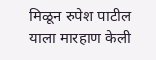मिळून रुपेश पाटील याला मारहाण केली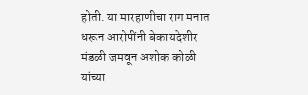होती. या मारहाणीचा राग मनात धरून आरोपींनी बेकायदेशीर मंडळी जमवून अशोक कोळी यांच्या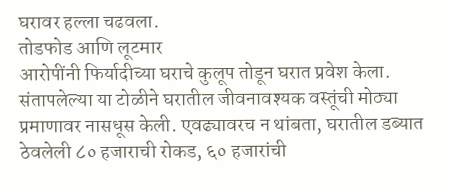घरावर हल्ला चढवला.
तोडफोड आणि लूटमार
आरोपींनी फिर्यादीच्या घराचे कुलूप तोडून घरात प्रवेश केला. संतापलेल्या या टोळीने घरातील जीवनावश्यक वस्तूंची मोठ्या प्रमाणावर नासधूस केली. एवढ्यावरच न थांबता, घरातील डब्यात ठेवलेली ८० हजाराची रोकड, ६० हजारांची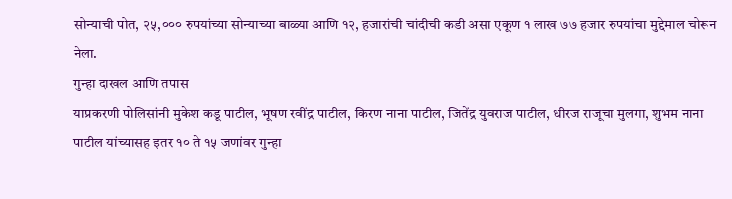सोन्याची पोत, २५,००० रुपयांच्या सोन्याच्या बाळ्या आणि १२, हजारांची चांदीची कडी असा एकूण १ लाख ७७ हजार रुपयांचा मुद्देमाल चोरून नेला.
गुन्हा दाखल आणि तपास
याप्रकरणी पोलिसांनी मुकेश कडू पाटील, भूषण रवींद्र पाटील, किरण नाना पाटील, जितेंद्र युवराज पाटील, धीरज राजूचा मुलगा, शुभम नाना पाटील यांच्यासह इतर १० ते १५ जणांवर गुन्हा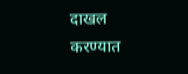दाखल करण्यात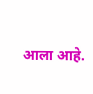आला आहे.